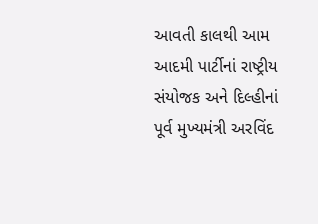આવતી કાલથી આમ આદમી પાર્ટીનાં રાષ્ટ્રીય સંયોજક અને દિલ્હીનાં પૂર્વ મુખ્યમંત્રી અરવિંદ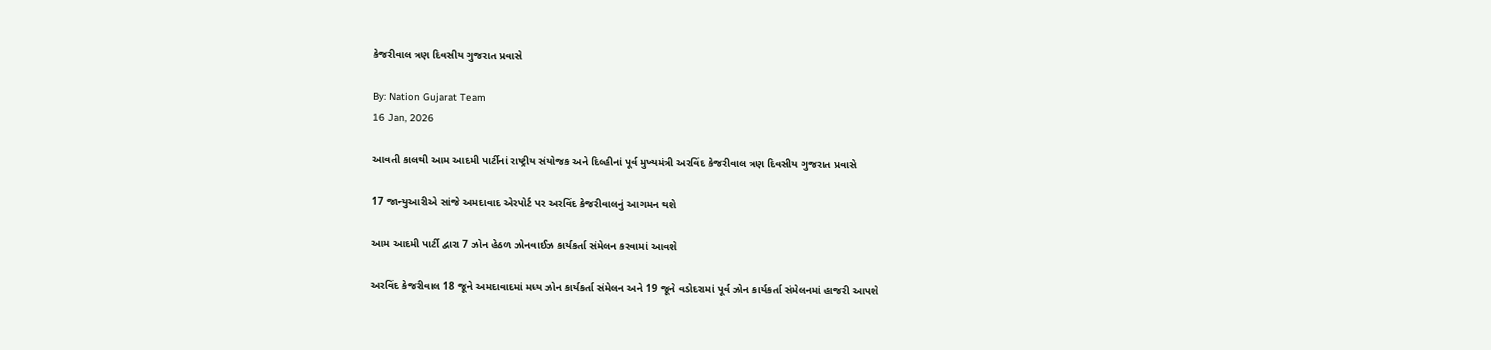કેજરીવાલ ત્રણ દિવસીય ગુજરાત પ્રવાસે

By: Nation Gujarat Team
16 Jan, 2026

આવતી કાલથી આમ આદમી પાર્ટીનાં રાષ્ટ્રીય સંયોજક અને દિલ્હીનાં પૂર્વ મુખ્યમંત્રી અરવિંદ કેજરીવાલ ત્રણ દિવસીય ગુજરાત પ્રવાસે

17 જાન્યુઆરીએ સાંજે અમદાવાદ એરપોર્ટ પર અરવિંદ કેજરીવાલનું આગમન થશે

આમ આદમી પાર્ટી દ્વારા 7 ઝોન હેઠળ ઝોનવાઈઝ કાર્યકર્તા સંમેલન કરવામાં આવશે

અરવિંદ કેજરીવાલ 18 જૂને અમદાવાદમાં મધ્ય ઝોન કાર્યકર્તા સંમેલન અને 19 જૂને વડોદરામાં પૂર્વ ઝોન કાર્યકર્તા સંમેલનમાં હાજરી આપશે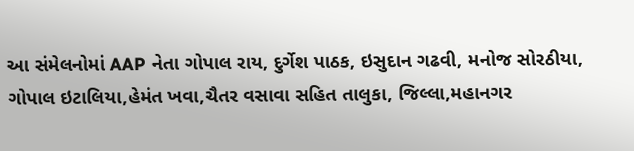આ સંમેલનોમાં AAP નેતા ગોપાલ રાય, દુર્ગેશ પાઠક, ઇસુદાન ગઢવી, મનોજ સોરઠીયા, ગોપાલ ઇટાલિયા,હેમંત ખવા,ચૈતર વસાવા સહિત તાલુકા, જિલ્લા,મહાનગર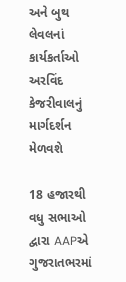અને બુથ લેવલનાં કાર્યકર્તાઓ અરવિંદ કેજરીવાલનું માર્ગદર્શન મેળવશે

18 હજારથી વધુ સભાઓ દ્વારા AAPએ ગુજરાતભરમાં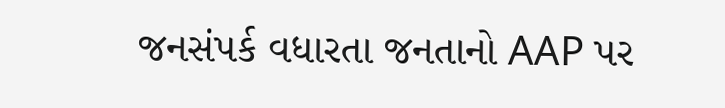જનસંપર્ક વધારતા જનતાનો AAP પર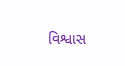વિશ્વાસ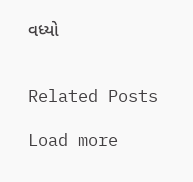વધ્યો


Related Posts

Load more